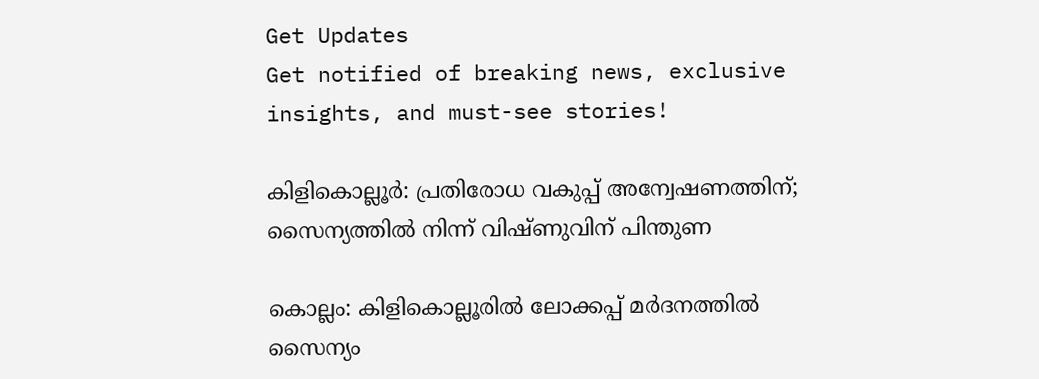Get Updates
Get notified of breaking news, exclusive insights, and must-see stories!

കിളികൊല്ലൂര്‍: പ്രതിരോധ വകുപ്പ് അന്വേഷണത്തിന്; സൈന്യത്തില്‍ നിന്ന് വിഷ്ണുവിന് പിന്തുണ

കൊല്ലം: കിളികൊല്ലൂരില്‍ ലോക്കപ്പ് മര്‍ദനത്തില്‍ സൈന്യം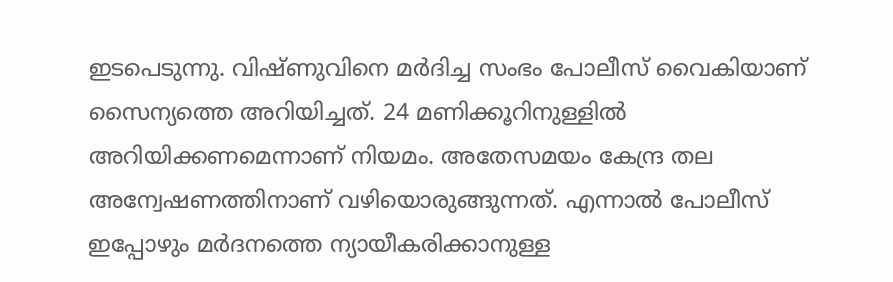ഇടപെടുന്നു. വിഷ്ണുവിനെ മര്‍ദിച്ച സംഭം പോലീസ് വൈകിയാണ് സൈന്യത്തെ അറിയിച്ചത്. 24 മണിക്കൂറിനുള്ളില്‍ അറിയിക്കണമെന്നാണ് നിയമം. അതേസമയം കേന്ദ്ര തല അന്വേഷണത്തിനാണ് വഴിയൊരുങ്ങുന്നത്. എന്നാല്‍ പോലീസ് ഇപ്പോഴും മര്‍ദനത്തെ ന്യായീകരിക്കാനുള്ള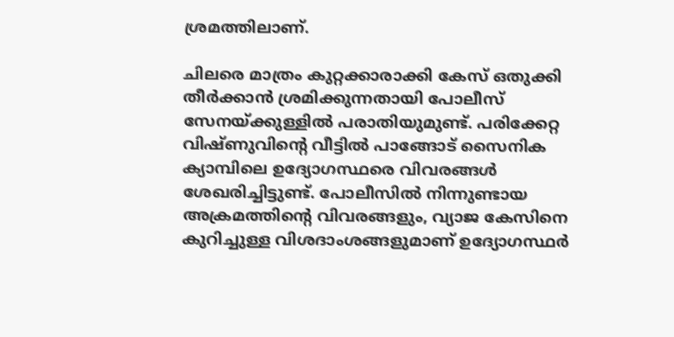ശ്രമത്തിലാണ്.

ചിലരെ മാത്രം കുറ്റക്കാരാക്കി കേസ് ഒതുക്കി തീര്‍ക്കാന്‍ ശ്രമിക്കുന്നതായി പോലീസ് സേനയ്ക്കുള്ളില്‍ പരാതിയുമുണ്ട്. പരിക്കേറ്റ വിഷ്ണുവിന്റെ വീട്ടില്‍ പാങ്ങോട് സൈനിക ക്യാമ്പിലെ ഉദ്യോഗസ്ഥരെ വിവരങ്ങള്‍ ശേഖരിച്ചിട്ടുണ്ട്. പോലീസില്‍ നിന്നുണ്ടായ അക്രമത്തിന്റെ വിവരങ്ങളും, വ്യാജ കേസിനെ കുറിച്ചുള്ള വിശദാംശങ്ങളുമാണ് ഉദ്യോഗസ്ഥര്‍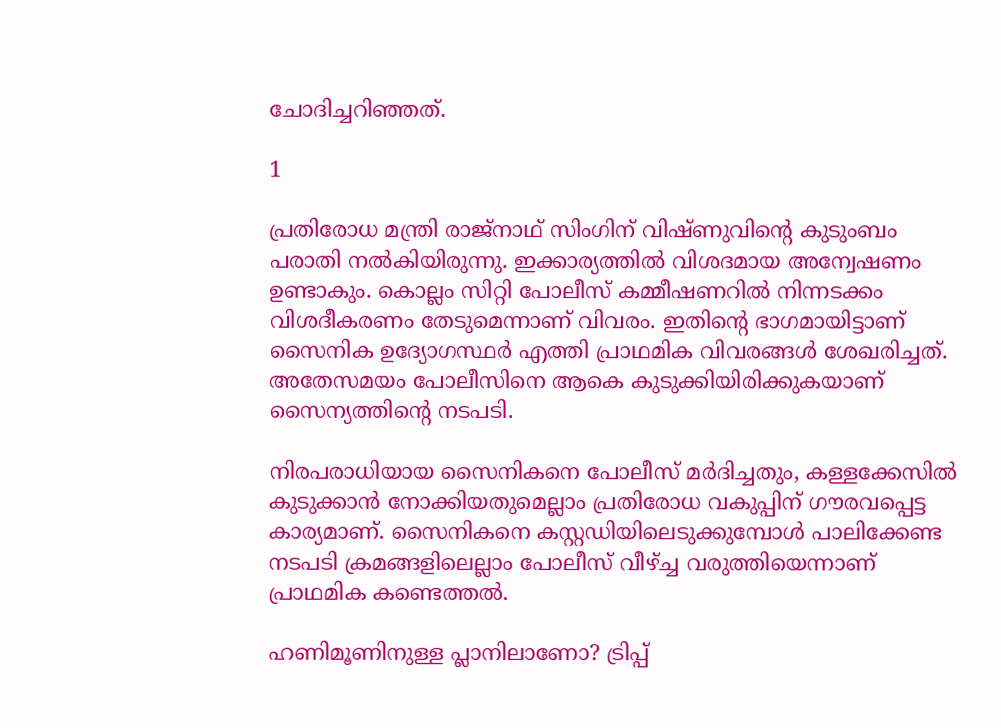ചോദിച്ചറിഞ്ഞത്.

1

പ്രതിരോധ മന്ത്രി രാജ്‌നാഥ് സിംഗിന് വിഷ്ണുവിന്റെ കുടുംബം പരാതി നല്‍കിയിരുന്നു. ഇക്കാര്യത്തില്‍ വിശദമായ അന്വേഷണം ഉണ്ടാകും. കൊല്ലം സിറ്റി പോലീസ് കമ്മീഷണറില്‍ നിന്നടക്കം വിശദീകരണം തേടുമെന്നാണ് വിവരം. ഇതിന്റെ ഭാഗമായിട്ടാണ് സൈനിക ഉദ്യോഗസ്ഥര്‍ എത്തി പ്രാഥമിക വിവരങ്ങള്‍ ശേഖരിച്ചത്. അതേസമയം പോലീസിനെ ആകെ കുടുക്കിയിരിക്കുകയാണ് സൈന്യത്തിന്റെ നടപടി.

നിരപരാധിയായ സൈനികനെ പോലീസ് മര്‍ദിച്ചതും, കള്ളക്കേസില്‍ കുടുക്കാന്‍ നോക്കിയതുമെല്ലാം പ്രതിരോധ വകുപ്പിന് ഗൗരവപ്പെട്ട കാര്യമാണ്. സൈനികനെ കസ്റ്റഡിയിലെടുക്കുമ്പോള്‍ പാലിക്കേണ്ട നടപടി ക്രമങ്ങളിലെല്ലാം പോലീസ് വീഴ്ച്ച വരുത്തിയെന്നാണ് പ്രാഥമിക കണ്ടെത്തല്‍.

ഹണിമൂണിനുള്ള പ്ലാനിലാണോ? ട്രിപ്പ്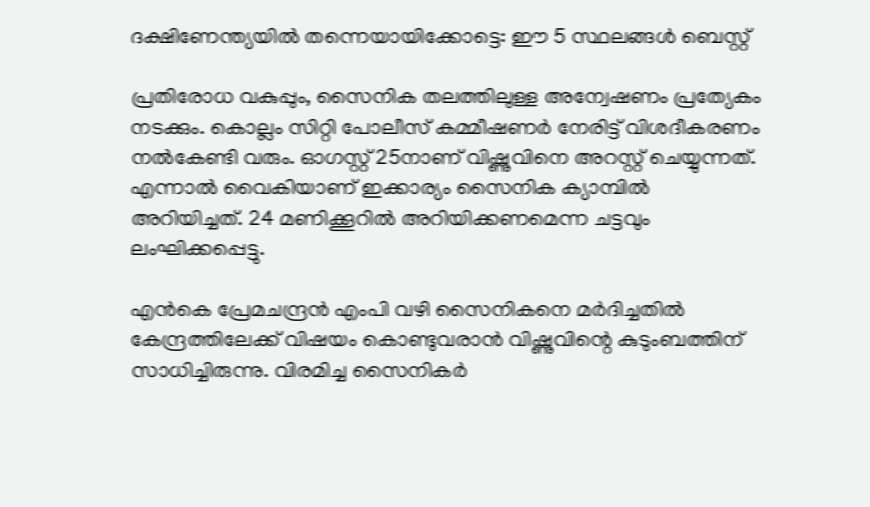ദക്ഷിണേന്ത്യയില്‍ തന്നെയായിക്കോട്ടെ: ഈ 5 സ്ഥലങ്ങള്‍ ബെസ്റ്റ്

പ്രതിരോധ വകുപ്പും, സൈനിക തലത്തിലുള്ള അന്വേഷണം പ്രത്യേകം നടക്കും. കൊല്ലം സിറ്റി പോലീസ് കമ്മീഷണര്‍ നേരിട്ട് വിശദീകരണം നല്‍കേണ്ടി വരും. ഓഗസ്റ്റ് 25നാണ് വിഷ്ണുവിനെ അറസ്റ്റ് ചെയ്യുന്നത്. എന്നാല്‍ വൈകിയാണ് ഇക്കാര്യം സൈനിക ക്യാമ്പില്‍ അറിയിച്ചത്. 24 മണിക്കൂറില്‍ അറിയിക്കണമെന്ന ചട്ടവും ലംഘിക്കപ്പെട്ടു.

എന്‍കെ പ്രേമചന്ദ്രന്‍ എംപി വഴി സൈനികനെ മര്‍ദിച്ചതില്‍ കേന്ദ്രത്തിലേക്ക് വിഷയം കൊണ്ടുവരാന്‍ വിഷ്ണുവിന്റെ കുടുംബത്തിന് സാധിച്ചിരുന്നു. വിരമിച്ച സൈനികര്‍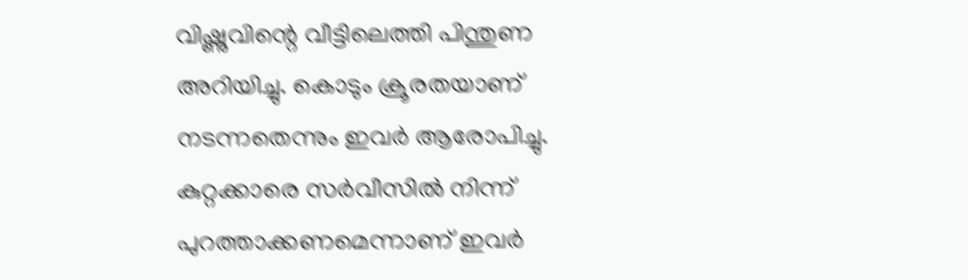വിഷ്ണുവിന്റെ വീട്ടിലെത്തി പിന്തുണ അറിയിച്ചു. കൊടും ക്രൂരതയാണ് നടന്നതെന്നും ഇവര്‍ ആരോപിച്ചു. കുറ്റക്കാരെ സര്‍വീസില്‍ നിന്ന് പുറത്താക്കണമെന്നാണ് ഇവര്‍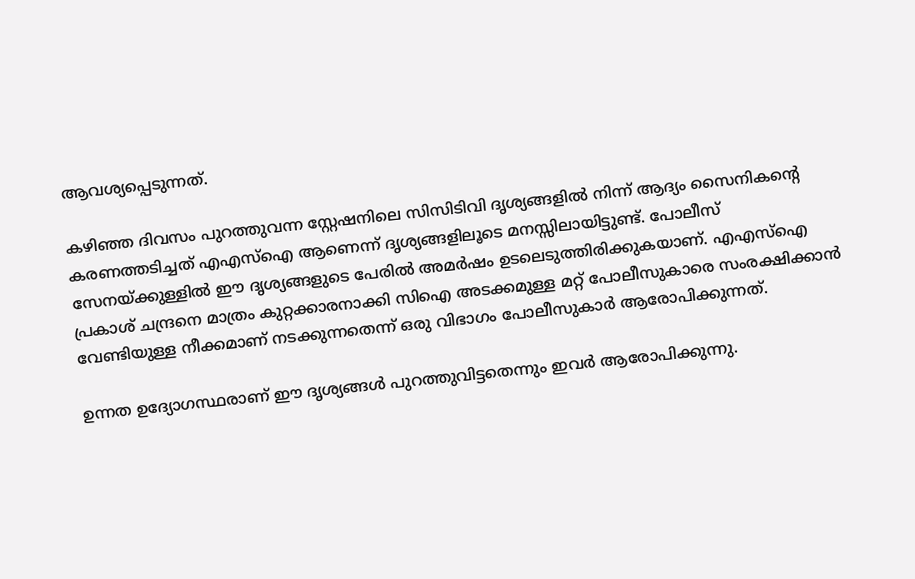ആവശ്യപ്പെടുന്നത്.

കഴിഞ്ഞ ദിവസം പുറത്തുവന്ന സ്റ്റേഷനിലെ സിസിടിവി ദൃശ്യങ്ങളില്‍ നിന്ന് ആദ്യം സൈനികന്റെ കരണത്തടിച്ചത് എഎസ്‌ഐ ആണെന്ന് ദൃശ്യങ്ങളിലൂടെ മനസ്സിലായിട്ടുണ്ട്. പോലീസ് സേനയ്ക്കുള്ളില്‍ ഈ ദൃശ്യങ്ങളുടെ പേരില്‍ അമര്‍ഷം ഉടലെടുത്തിരിക്കുകയാണ്. എഎസ്‌ഐ പ്രകാശ് ചന്ദ്രനെ മാത്രം കുറ്റക്കാരനാക്കി സിഐ അടക്കമുള്ള മറ്റ് പോലീസുകാരെ സംരക്ഷിക്കാന്‍ വേണ്ടിയുള്ള നീക്കമാണ് നടക്കുന്നതെന്ന് ഒരു വിഭാഗം പോലീസുകാര്‍ ആരോപിക്കുന്നത്.

ഉന്നത ഉദ്യോഗസ്ഥരാണ് ഈ ദൃശ്യങ്ങള്‍ പുറത്തുവിട്ടതെന്നും ഇവര്‍ ആരോപിക്കുന്നു.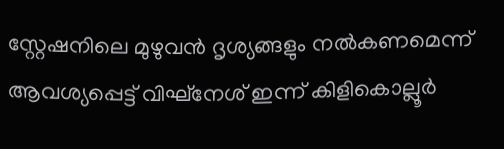സ്റ്റേഷനിലെ മുഴുവന്‍ ദൃശ്യങ്ങളും നല്‍കണമെന്ന് ആവശ്യപ്പെട്ട് വിഘ്‌നേശ് ഇന്ന് കിളികൊല്ലൂര്‍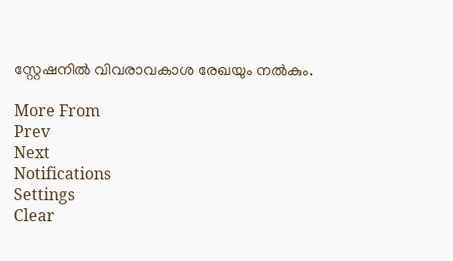സ്റ്റേഷനില്‍ വിവരാവകാശ രേഖയും നല്‍കും.

More From
Prev
Next
Notifications
Settings
Clear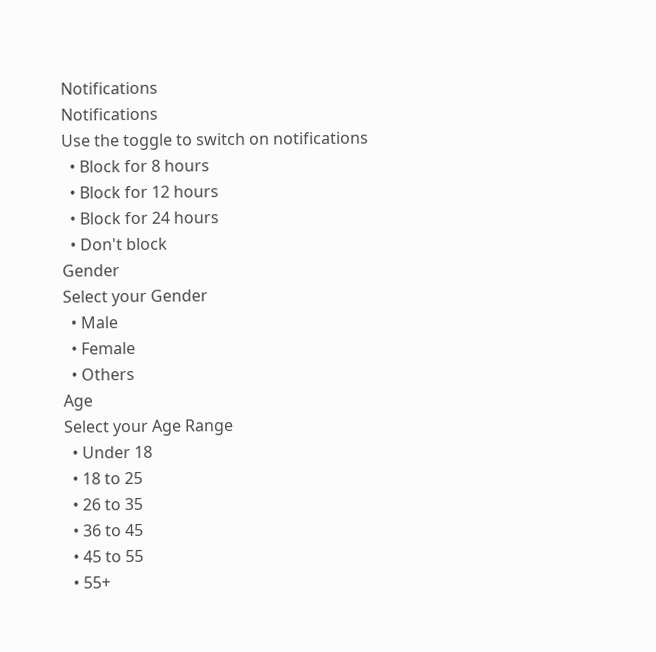Notifications
Notifications
Use the toggle to switch on notifications
  • Block for 8 hours
  • Block for 12 hours
  • Block for 24 hours
  • Don't block
Gender
Select your Gender
  • Male
  • Female
  • Others
Age
Select your Age Range
  • Under 18
  • 18 to 25
  • 26 to 35
  • 36 to 45
  • 45 to 55
  • 55+